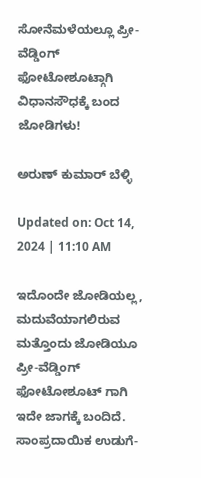ಸೋನೆಮಳೆಯಲ್ಲೂ ಪ್ರೀ-ವೆಡ್ಡಿಂಗ್ ಫೋಟೋಶೂಟ್ಗಾಗಿ ವಿಧಾನಸೌಧಕ್ಕೆ ಬಂದ ಜೋಡಿಗಳು!

ಅರುಣ್ ಕುಮಾರ್ ಬೆಳ್ಳಿ

Updated on: Oct 14, 2024 | 11:10 AM

ಇದೊಂದೇ ಜೋಡಿಯಲ್ಲ, ಮದುವೆಯಾಗಲಿರುವ ಮತ್ತೊಂದು ಜೋಡಿಯೂ ಪ್ರೀ-ವೆಡ್ಡಿಂಗ್ ಫೋಟೋಶೂಟ್ ಗಾಗಿ ಇದೇ ಜಾಗಕ್ಕೆ ಬಂದಿದೆ. ಸಾಂಪ್ರದಾಯಿಕ ಉಡುಗೆ-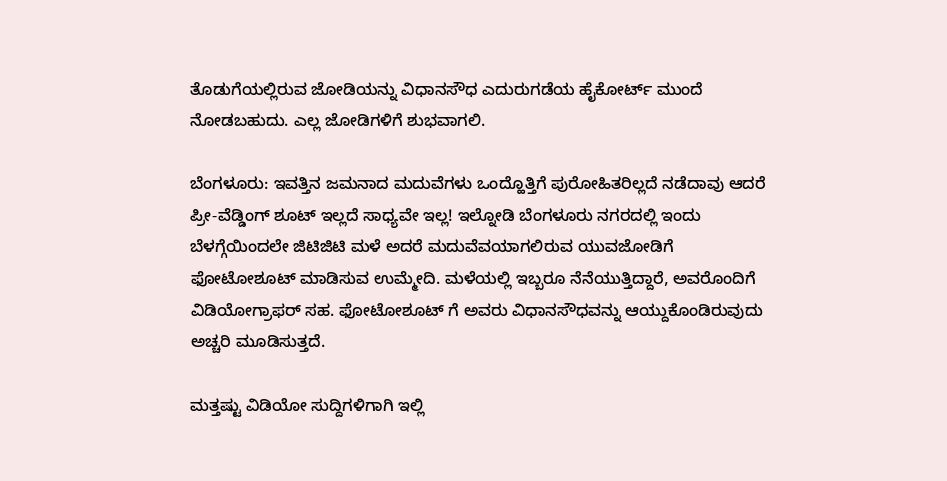ತೊಡುಗೆಯಲ್ಲಿರುವ ಜೋಡಿಯನ್ನು ವಿಧಾನಸೌಧ ಎದುರುಗಡೆಯ ಹೈಕೋರ್ಟ್ ಮುಂದೆ ನೋಡಬಹುದು. ಎಲ್ಲ ಜೋಡಿಗಳಿಗೆ ಶುಭವಾಗಲಿ.

ಬೆಂಗಳೂರು: ಇವತ್ತಿನ ಜಮನಾದ ಮದುವೆಗಳು ಒಂದ್ಹೊತ್ತಿಗೆ ಪುರೋಹಿತರಿಲ್ಲದೆ ನಡೆದಾವು ಆದರೆ ಪ್ರೀ-ವೆಡ್ಡಿಂಗ್ ಶೂಟ್ ಇಲ್ಲದೆ ಸಾಧ್ಯವೇ ಇಲ್ಲ! ಇಲ್ನೋಡಿ ಬೆಂಗಳೂರು ನಗರದಲ್ಲಿ ಇಂದು ಬೆಳಗ್ಗೆಯಿಂದಲೇ ಜಿಟಿಜಿಟಿ ಮಳೆ ಅದರೆ ಮದುವೆವಯಾಗಲಿರುವ ಯುವಜೋಡಿಗೆ ಫೋಟೋಶೂಟ್ ಮಾಡಿಸುವ ಉಮ್ಮೇದಿ. ಮಳೆಯಲ್ಲಿ ಇಬ್ಬರೂ ನೆನೆಯುತ್ತಿದ್ದಾರೆ, ಅವರೊಂದಿಗೆ ವಿಡಿಯೋಗ್ರಾಫರ್ ಸಹ. ಫೋಟೋಶೂಟ್ ಗೆ ಅವರು ವಿಧಾನಸೌಧವನ್ನು ಆಯ್ದುಕೊಂಡಿರುವುದು ಅಚ್ಚರಿ ಮೂಡಿಸುತ್ತದೆ.

ಮತ್ತಷ್ಟು ವಿಡಿಯೋ ಸುದ್ದಿಗಳಿಗಾಗಿ ಇಲ್ಲಿ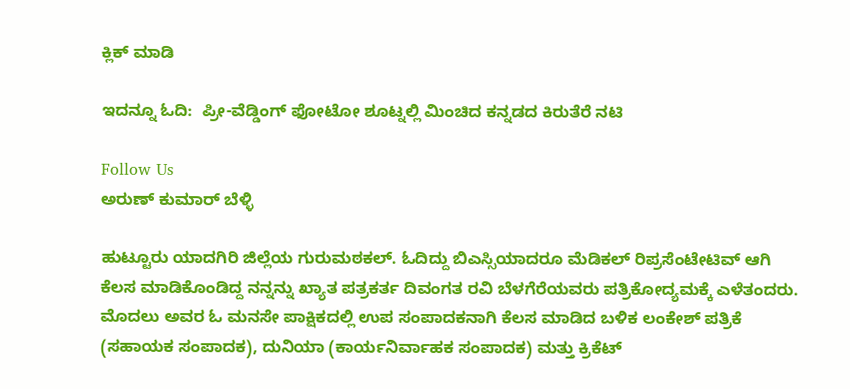ಕ್ಲಿಕ್ ಮಾಡಿ

ಇದನ್ನೂ ಓದಿ:  ಪ್ರೀ-ವೆಡ್ಡಿಂಗ್ ಫೋಟೋ ಶೂಟ್ನಲ್ಲಿ ಮಿಂಚಿದ ಕನ್ನಡದ ಕಿರುತೆರೆ ನಟಿ

Follow Us
ಅರುಣ್ ಕುಮಾರ್ ಬೆಳ್ಳಿ

ಹುಟ್ಟೂರು ಯಾದಗಿರಿ ಜಿಲ್ಲೆಯ ಗುರುಮಠಕಲ್. ಓದಿದ್ದು ಬಿಎಸ್ಸಿಯಾದರೂ ಮೆಡಿಕಲ್ ರಿಪ್ರಸೆಂಟೇಟಿವ್ ಆಗಿ ಕೆಲಸ ಮಾಡಿಕೊಂಡಿದ್ದ ನನ್ನನ್ನು ಖ್ಯಾತ ಪತ್ರಕರ್ತ ದಿವಂಗತ ರವಿ ಬೆಳಗೆರೆಯವರು ಪತ್ರಿಕೋದ್ಯಮಕ್ಕೆ ಎಳೆತಂದರು. ಮೊದಲು ಅವರ ಓ ಮನಸೇ ಪಾಕ್ಷಿಕದಲ್ಲಿ ಉಪ ಸಂಪಾದಕನಾಗಿ ಕೆಲಸ ಮಾಡಿದ ಬಳಿಕ ಲಂಕೇಶ್ ಪತ್ರಿಕೆ (ಸಹಾಯಕ ಸಂಪಾದಕ), ದುನಿಯಾ (ಕಾರ್ಯನಿರ್ವಾಹಕ ಸಂಪಾದಕ) ಮತ್ತು ಕ್ರಿಕೆಟ್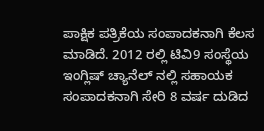ಪಾಕ್ಷಿಕ ಪತ್ರಿಕೆಯ ಸಂಪಾದಕನಾಗಿ ಕೆಲಸ ಮಾಡಿದೆ. 2012 ರಲ್ಲಿ ಟಿವಿ9 ಸಂಸ್ಥೆಯ ಇಂಗ್ಲಿಷ್ ಚ್ಯಾನೆಲ್ ನಲ್ಲಿ ಸಹಾಯಕ ಸಂಪಾದಕನಾಗಿ ಸೇರಿ 8 ವರ್ಷ ದುಡಿದ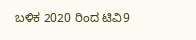ಬಳಿಕ 2020 ರಿಂದ ಟಿವಿ9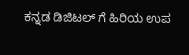ಕನ್ನಡ ಡಿಜಿಟಲ್ ಗೆ ಹಿರಿಯ ಉಪ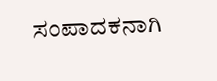ಸಂಪಾದಕನಾಗಿ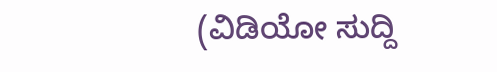(ವಿಡಿಯೋ ಸುದ್ದಿ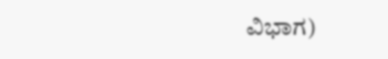ವಿಭಾಗ)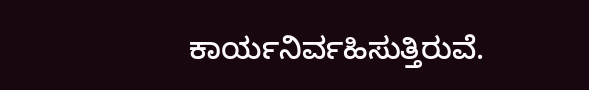ಕಾರ್ಯನಿರ್ವಹಿಸುತ್ತಿರುವೆ.